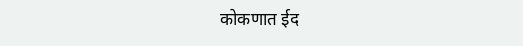कोकणात ईद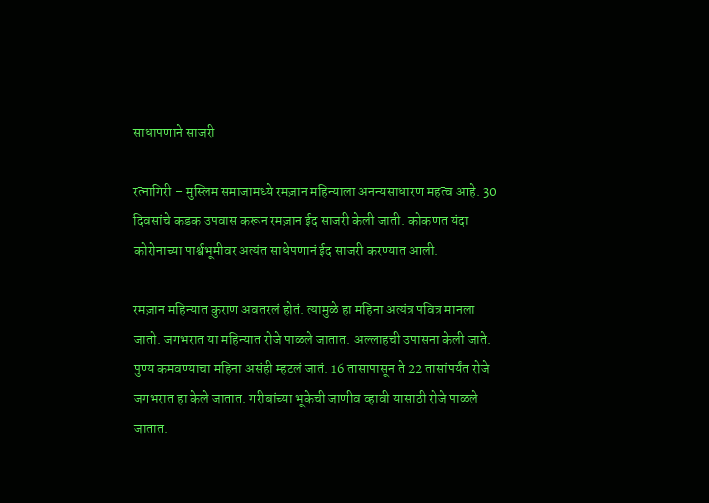साधापणाने साजरी

रत्नागिरी – मुस्लिम समाजामध्ये रमज़ान महिन्याला अनन्यसाधारण महत्व आहे. 30 दिवसांचे कडक उपवास करून रमज़ान ईद साजरी केली जाती. कोकणत यंदा कोरोनाच्या पार्श्वभूमीवर अत्यंत साधेपणानं ईद साजरी करण्यात आली.

रमज़ान महिन्यात कुराण अवतरलं होतं. त्यामुळे हा महिना अत्यंत्र पवित्र मानला जातो. जगभरात या महिन्यात रोजे पाळले जातात. अल्लाहची उपासना केली जाते. पुण्य कमवण्याचा महिना असंही म्हटलं जातं. 16 तासापासून ते 22 तासांपर्यंत रोजे जगभरात हा केले जातात. गरीबांच्या भूकेची जाणीव व्हावी यासाठी रोजे पाळले जातात.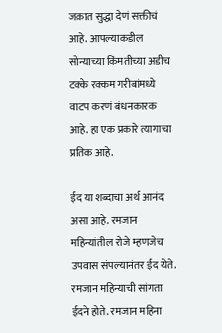जक़ात सुद्धा देणं सक्तीचं आहे. आपल्याकडील सोन्याच्या किंमतीच्या अडीच टक्के रक्कम गरीबांमध्ये वाटप करणं बंधनकारक आहे. हा एक प्रकारे त्यागाचा प्रतिक आहे.

ईद या शब्दाचा अर्थ आनंद असा आहे. रमजान महिन्यांतील रोजे म्हणजेच उपवास संपल्यानंतर ईद येते. रमजान महिन्याची सांगता ईदने होते. रमजान महिना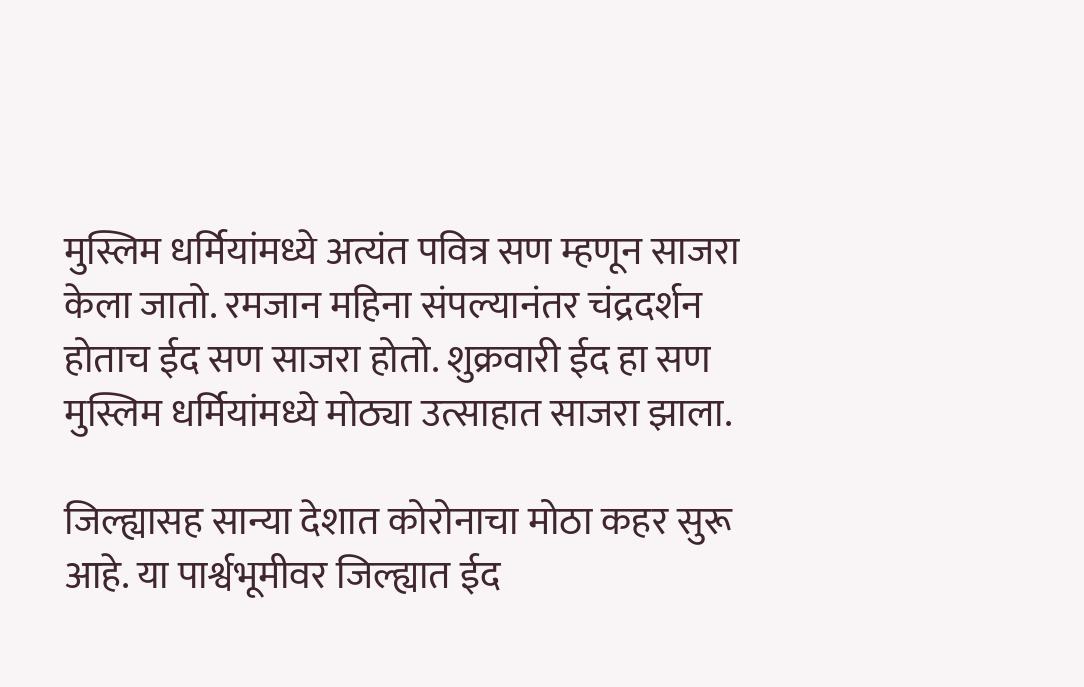मुस्लिम धर्मियांमध्ये अत्यंत पवित्र सण म्हणून साजरा केला जातो. रमजान महिना संपल्यानंतर चंद्रदर्शन होताच ईद सण साजरा होतो. शुक्रवारी ईद हा सण मुस्लिम धर्मियांमध्ये मोठ्या उत्साहात साजरा झाला.

जिल्ह्यासह सान्या देशात कोरोनाचा मोठा कहर सुरू आहे. या पार्श्वभूमीवर जिल्ह्यात ईद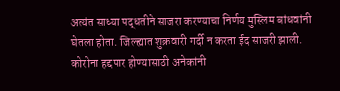अत्यंत साध्या पद्धतीने साजरा करण्याचा निर्णय मुस्लिम बांधवांनी घेतला होता. जिल्ह्यात शुक्रवारी गर्दी न करता ईद साजरी झाली. कोरोना हद्दपार होण्यासाठी अनेकांनी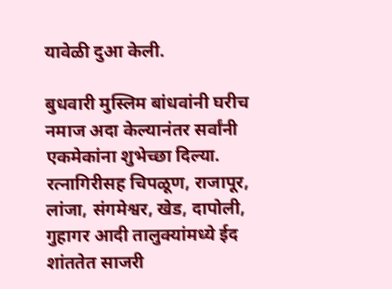यावेळी दुआ केली.

बुधवारी मुस्लिम बांधवांनी घरीच नमाज अदा केल्यानंतर सर्वांनी एकमेकांना शुभेच्छा दिल्या. रत्नागिरीसह चिपळूण, राजापूर, लांजा, संगमेश्वर, खेड, दापोली, गुहागर आदी तालुक्यांमध्ये ईद शांततेत साजरी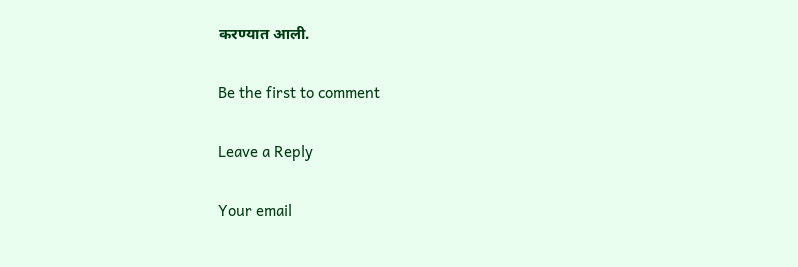करण्यात आली.

Be the first to comment

Leave a Reply

Your email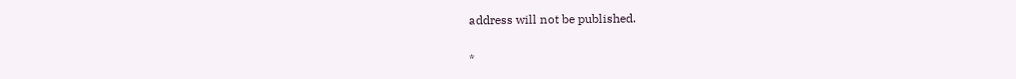address will not be published.


*